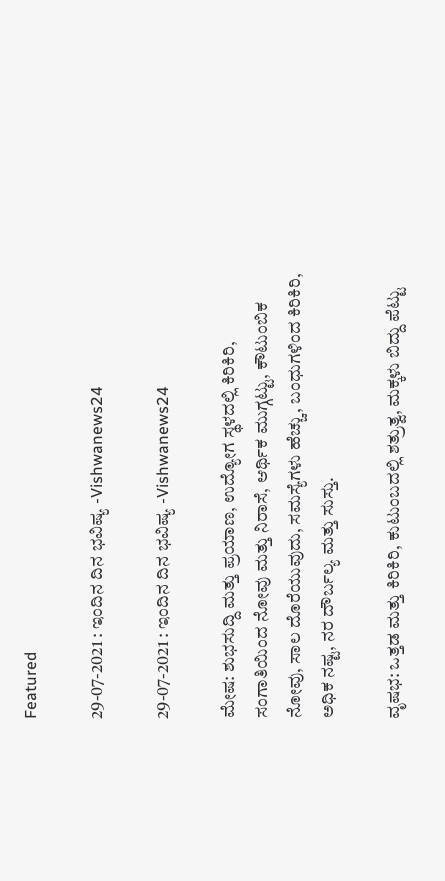Featured

29-07-2021 : ಇಂದಿನ ದಿನ ಭವಿಷ್ಯ -Vishwanews24

29-07-2021 : ಇಂದಿನ ದಿನ ಭವಿಷ್ಯ -Vishwanews24

ಮೇಷ: ಶುಭಸುದ್ದಿ ಮತ್ತು ಪ್ರಯಾಣ, ಉದ್ಯೋಗ ಸ್ಥಳದಲ್ಲಿ ಕಿರಿಕಿರಿ, ಸಂಗಾತಿಯಿಂದ ನೋವು ಮತ್ತು ನಿರಾಸೆ, ಆರ್ಥಿಕ ಮುಗ್ಗಟ್ಟು, ಕೌಟುಂಬಿಕ ನೋವು, ಸಾಲ ದೊರೆಯುವುದು, ಸಮಸ್ಯೆಗಳು ಹೆಚ್ಚು, ಬಂಧುಗಳಿಂದ ಕಿರಿಕಿರಿ, ಅಧಿಕ ನಷ್ಟ, ನರ ದೌರ್ಬಲ್ಯ ಮತ್ತು ಸುಸ್ತು.

ವೃಷಭ: ಒತ್ತಡ ಮತ್ತು ಕಿರಿಕಿರಿ, ಕುಟುಂಬದಲ್ಲಿ ಶತ್ರುತ್ವ, ಮಕ್ಕಳು ಬಿದ್ದು ಪೆಟ್ಟು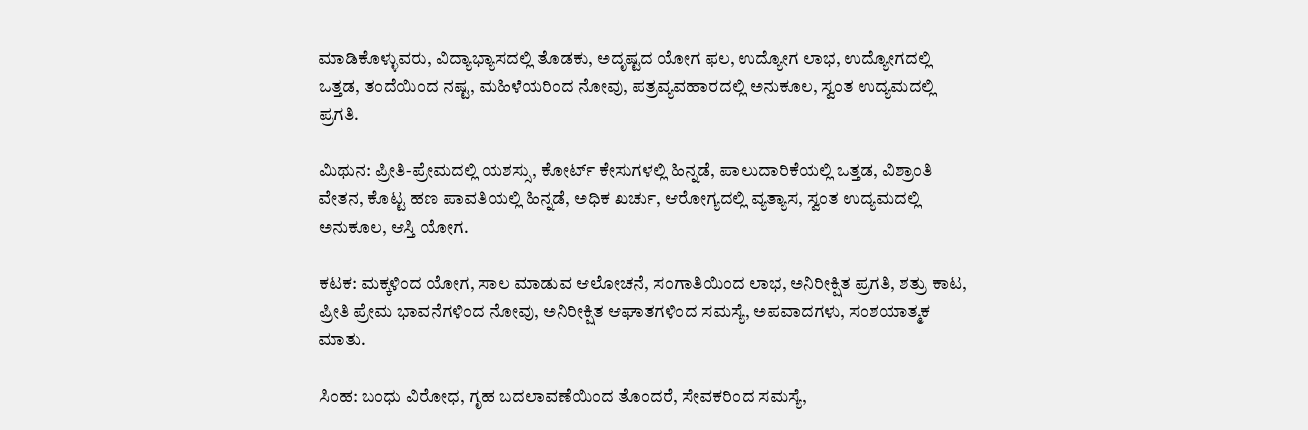ಮಾಡಿಕೊಳ್ಳುವರು, ವಿದ್ಯಾಭ್ಯಾಸದಲ್ಲಿ ತೊಡಕು, ಅದೃಷ್ಟದ ಯೋಗ ಫಲ, ಉದ್ಯೋಗ ಲಾಭ, ಉದ್ಯೋಗದಲ್ಲಿ ಒತ್ತಡ, ತಂದೆಯಿಂದ ನಷ್ಟ, ಮಹಿಳೆಯರಿಂದ ನೋವು, ಪತ್ರವ್ಯವಹಾರದಲ್ಲಿ ಅನುಕೂಲ, ಸ್ವಂತ ಉದ್ಯಮದಲ್ಲಿ ಪ್ರಗತಿ.

ಮಿಥುನ: ಪ್ರೀತಿ-ಪ್ರೇಮದಲ್ಲಿ ಯಶಸ್ಸು, ಕೋರ್ಟ್ ಕೇಸುಗಳಲ್ಲಿ ಹಿನ್ನಡೆ, ಪಾಲುದಾರಿಕೆಯಲ್ಲಿ ಒತ್ತಡ, ವಿಶ್ರಾಂತಿ ವೇತನ, ಕೊಟ್ಟ ಹಣ ಪಾವತಿಯಲ್ಲಿ ಹಿನ್ನಡೆ, ಅಧಿಕ ಖರ್ಚು, ಆರೋಗ್ಯದಲ್ಲಿ ವ್ಯತ್ಯಾಸ, ಸ್ವಂತ ಉದ್ಯಮದಲ್ಲಿ ಅನುಕೂಲ, ಆಸ್ತಿ ಯೋಗ.

ಕಟಕ: ಮಕ್ಕಳಿಂದ ಯೋಗ, ಸಾಲ ಮಾಡುವ ಆಲೋಚನೆ, ಸಂಗಾತಿಯಿಂದ ಲಾಭ, ಅನಿರೀಕ್ಷಿತ ಪ್ರಗತಿ, ಶತ್ರು ಕಾಟ, ಪ್ರೀತಿ ಪ್ರೇಮ ಭಾವನೆಗಳಿಂದ ನೋವು, ಅನಿರೀಕ್ಷಿತ ಆಘಾತಗಳಿಂದ ಸಮಸ್ಯೆ, ಅಪವಾದಗಳು, ಸಂಶಯಾತ್ಮಕ ಮಾತು.

ಸಿಂಹ: ಬಂಧು ವಿರೋಧ, ಗೃಹ ಬದಲಾವಣೆಯಿಂದ ತೊಂದರೆ, ಸೇವಕರಿಂದ ಸಮಸ್ಯೆ,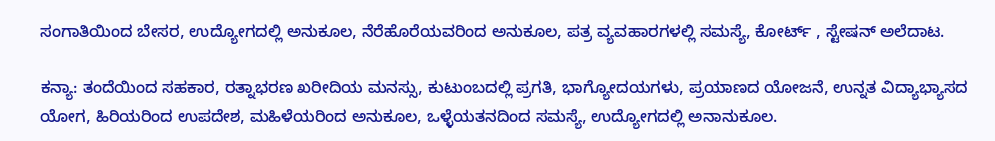ಸಂಗಾತಿಯಿಂದ ಬೇಸರ, ಉದ್ಯೋಗದಲ್ಲಿ ಅನುಕೂಲ, ನೆರೆಹೊರೆಯವರಿಂದ ಅನುಕೂಲ, ಪತ್ರ ವ್ಯವಹಾರಗಳಲ್ಲಿ ಸಮಸ್ಯೆ, ಕೋರ್ಟ್ , ಸ್ಟೇಷನ್ ಅಲೆದಾಟ.

ಕನ್ಯಾ: ತಂದೆಯಿಂದ ಸಹಕಾರ, ರತ್ನಾಭರಣ ಖರೀದಿಯ ಮನಸ್ಸು, ಕುಟುಂಬದಲ್ಲಿ ಪ್ರಗತಿ, ಭಾಗ್ಯೋದಯಗಳು, ಪ್ರಯಾಣದ ಯೋಜನೆ, ಉನ್ನತ ವಿದ್ಯಾಭ್ಯಾಸದ ಯೋಗ, ಹಿರಿಯರಿಂದ ಉಪದೇಶ, ಮಹಿಳೆಯರಿಂದ ಅನುಕೂಲ, ಒಳ್ಳೆಯತನದಿಂದ ಸಮಸ್ಯೆ, ಉದ್ಯೋಗದಲ್ಲಿ ಅನಾನುಕೂಲ.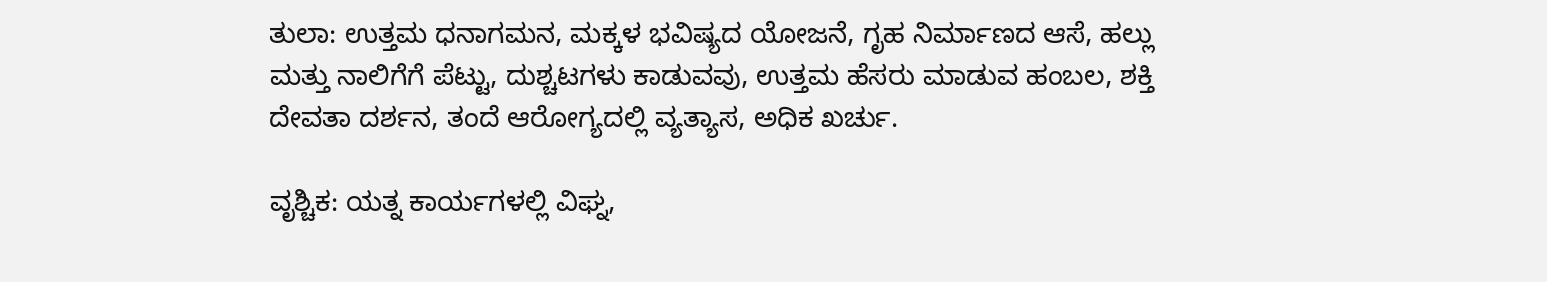ತುಲಾ: ಉತ್ತಮ ಧನಾಗಮನ, ಮಕ್ಕಳ ಭವಿಷ್ಯದ ಯೋಜನೆ, ಗೃಹ ನಿರ್ಮಾಣದ ಆಸೆ, ಹಲ್ಲು ಮತ್ತು ನಾಲಿಗೆಗೆ ಪೆಟ್ಟು, ದುಶ್ಚಟಗಳು ಕಾಡುವವು, ಉತ್ತಮ ಹೆಸರು ಮಾಡುವ ಹಂಬಲ, ಶಕ್ತಿ ದೇವತಾ ದರ್ಶನ, ತಂದೆ ಆರೋಗ್ಯದಲ್ಲಿ ವ್ಯತ್ಯಾಸ, ಅಧಿಕ ಖರ್ಚು.

ವೃಶ್ಚಿಕ: ಯತ್ನ ಕಾರ್ಯಗಳಲ್ಲಿ ವಿಘ್ನ,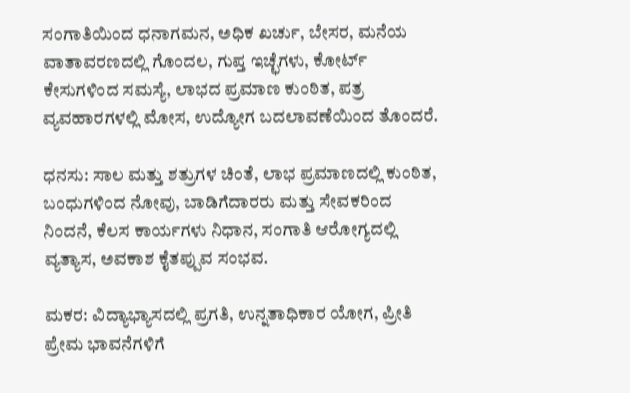ಸಂಗಾತಿಯಿಂದ ಧನಾಗಮನ, ಅಧಿಕ ಖರ್ಚು, ಬೇಸರ, ಮನೆಯ ವಾತಾವರಣದಲ್ಲಿ ಗೊಂದಲ, ಗುಪ್ತ ಇಚ್ಛೆಗಳು, ಕೋರ್ಟ್ ಕೇಸುಗಳಿಂದ ಸಮಸ್ಯೆ, ಲಾಭದ ಪ್ರಮಾಣ ಕುಂಠಿತ, ಪತ್ರ ವ್ಯವಹಾರಗಳಲ್ಲಿ ಮೋಸ, ಉದ್ಯೋಗ ಬದಲಾವಣೆಯಿಂದ ತೊಂದರೆ.

ಧನಸು: ಸಾಲ ಮತ್ತು ಶತ್ರುಗಳ ಚಿಂತೆ, ಲಾಭ ಪ್ರಮಾಣದಲ್ಲಿ ಕುಂಠಿತ, ಬಂಧುಗಳಿಂದ ನೋವು, ಬಾಡಿಗೆದಾರರು ಮತ್ತು ಸೇವಕರಿಂದ ನಿಂದನೆ, ಕೆಲಸ ಕಾರ್ಯಗಳು ನಿಧಾನ, ಸಂಗಾತಿ ಆರೋಗ್ಯದಲ್ಲಿ ವ್ಯತ್ಯಾಸ, ಅವಕಾಶ ಕೈತಪ್ಪುವ ಸಂಭವ.

ಮಕರ: ವಿದ್ಯಾಭ್ಯಾಸದಲ್ಲಿ ಪ್ರಗತಿ, ಉನ್ನತಾಧಿಕಾರ ಯೋಗ, ಪ್ರೀತಿ ಪ್ರೇಮ ಭಾವನೆಗಳಿಗೆ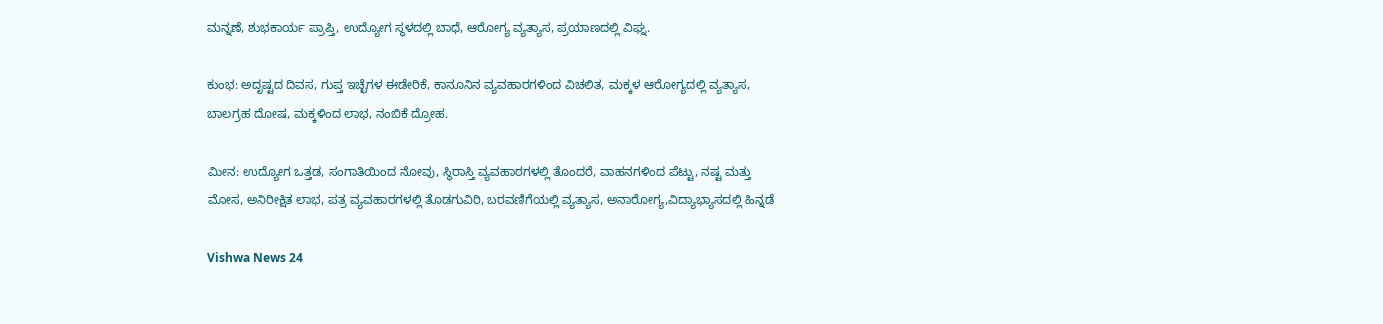ಮನ್ನಣೆ, ಶುಭಕಾರ್ಯ ಪ್ರಾಪ್ತಿ, ಉದ್ಯೋಗ ಸ್ಥಳದಲ್ಲಿ ಬಾಧೆ, ಆರೋಗ್ಯ ವ್ಯತ್ಯಾಸ, ಪ್ರಯಾಣದಲ್ಲಿ ವಿಘ್ನ.

ಕುಂಭ: ಅದೃಷ್ಟದ ದಿವಸ, ಗುಪ್ತ ಇಚ್ಛೆಗಳ ಈಡೇರಿಕೆ, ಕಾನೂನಿನ ವ್ಯವಹಾರಗಳಿಂದ ವಿಚಲಿತ, ಮಕ್ಕಳ ಆರೋಗ್ಯದಲ್ಲಿ ವ್ಯತ್ಯಾಸ, ಬಾಲಗ್ರಹ ದೋಷ, ಮಕ್ಕಳಿಂದ ಲಾಭ, ನಂಬಿಕೆ ದ್ರೋಹ.

ಮೀನ: ಉದ್ಯೋಗ ಒತ್ತಡ, ಸಂಗಾತಿಯಿಂದ ನೋವು, ಸ್ಥಿರಾಸ್ತಿ ವ್ಯವಹಾರಗಳಲ್ಲಿ ತೊಂದರೆ, ವಾಹನಗಳಿಂದ ಪೆಟ್ಟು, ನಷ್ಟ ಮತ್ತು ಮೋಸ, ಅನಿರೀಕ್ಷಿತ ಲಾಭ, ಪತ್ರ ವ್ಯವಹಾರಗಳಲ್ಲಿ ತೊಡಗುವಿರಿ, ಬರವಣಿಗೆಯಲ್ಲಿ ವ್ಯತ್ಯಾಸ, ಅನಾರೋಗ್ಯ,ವಿದ್ಯಾಭ್ಯಾಸದಲ್ಲಿ ಹಿನ್ನಡೆ

Vishwa News 24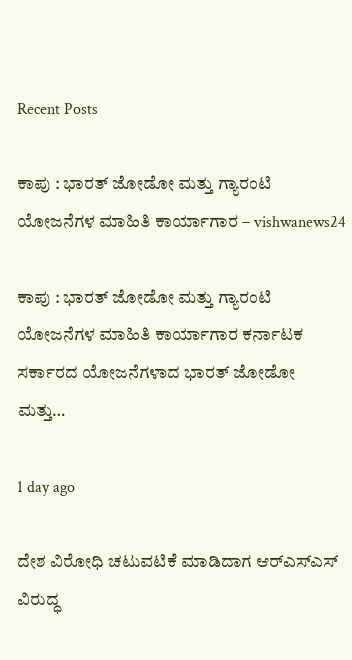Recent Posts

ಕಾಪು : ಭಾರತ್ ಜೋಡೋ ಮತ್ತು ಗ್ಯಾರಂಟಿ ಯೋಜನೆಗಳ ಮಾಹಿತಿ ಕಾರ್ಯಾಗಾರ – vishwanews24

ಕಾಪು : ಭಾರತ್ ಜೋಡೋ ಮತ್ತು ಗ್ಯಾರಂಟಿ ಯೋಜನೆಗಳ ಮಾಹಿತಿ ಕಾರ್ಯಾಗಾರ ಕರ್ನಾಟಕ ಸರ್ಕಾರದ ಯೋಜನೆಗಳಾದ ಭಾರತ್ ಜೋಡೋ ಮತ್ತು…

1 day ago

ದೇಶ ವಿರೋಧಿ ಚಟುವಟಿಕೆ ಮಾಡಿದಾಗ ಆರ್‌ಎಸ್‌ಎಸ್ ವಿರುದ್ಧ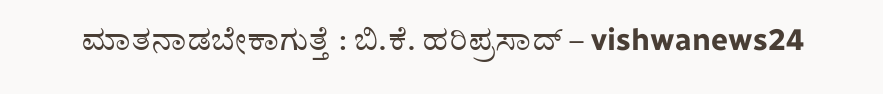ಮಾತನಾಡಬೇಕಾಗುತ್ತೆ : ಬಿ.ಕೆ. ಹರಿಪ್ರಸಾದ್‌ – vishwanews24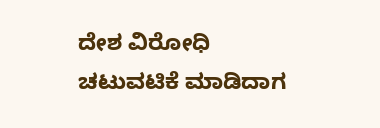ದೇಶ ವಿರೋಧಿ ಚಟುವಟಿಕೆ ಮಾಡಿದಾಗ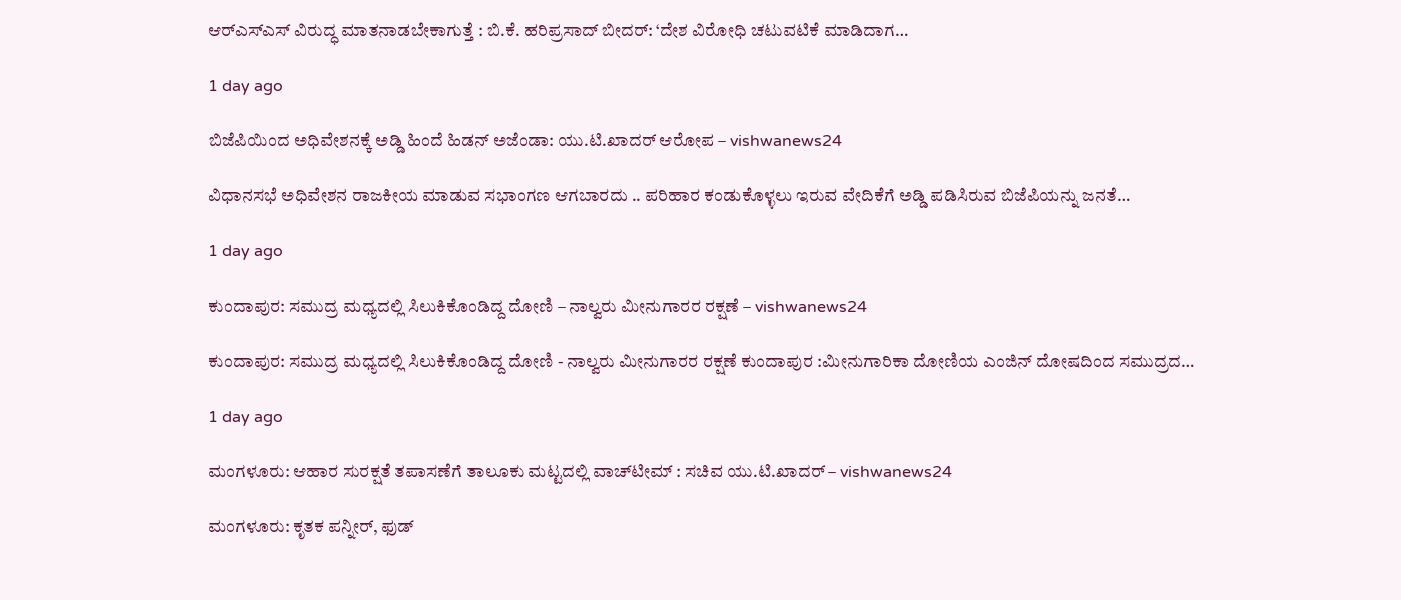ಆರ್‌ಎಸ್‌ಎಸ್ ವಿರುದ್ಧ ಮಾತನಾಡಬೇಕಾಗುತ್ತೆ : ಬಿ.ಕೆ. ಹರಿಪ್ರಸಾದ್‌ ಬೀದರ್‌: ‘ದೇಶ ವಿರೋಧಿ ಚಟುವಟಿಕೆ ಮಾಡಿದಾಗ…

1 day ago

ಬಿಜೆಪಿಯಿಂದ ಅಧಿವೇಶನಕ್ಕೆ ಅಡ್ಡಿ ಹಿಂದೆ ಹಿಡನ್ ಅಜೆಂಡಾ: ಯು.ಟಿ.ಖಾದರ್ ಆರೋಪ – vishwanews24

ವಿಧಾನಸಭೆ ಅಧಿವೇಶನ ರಾಜಕೀಯ ಮಾಡುವ ಸಭಾಂಗಣ ಆಗಬಾರದು .. ಪರಿಹಾರ ಕಂಡುಕೊಳ್ಳಲು ಇರುವ ವೇದಿಕೆಗೆ ಅಡ್ಡಿ ಪಡಿಸಿರುವ ಬಿಜೆಪಿಯನ್ನು ಜನತೆ…

1 day ago

ಕುಂದಾಪುರ: ಸಮುದ್ರ ಮಧ್ಯದಲ್ಲಿ ಸಿಲುಕಿಕೊಂಡಿದ್ದ ದೋಣಿ – ನಾಲ್ವರು ಮೀನುಗಾರರ ರಕ್ಷಣೆ – vishwanews24

ಕುಂದಾಪುರ: ಸಮುದ್ರ ಮಧ್ಯದಲ್ಲಿ ಸಿಲುಕಿಕೊಂಡಿದ್ದ ದೋಣಿ - ನಾಲ್ವರು ಮೀನುಗಾರರ ರಕ್ಷಣೆ ಕುಂದಾಪುರ :ಮೀನುಗಾರಿಕಾ ದೋಣಿಯ ಎಂಜಿನ್ ದೋಷದಿಂದ ಸಮುದ್ರದ…

1 day ago

ಮಂಗಳೂರು: ಆಹಾರ ಸುರಕ್ಷತೆ ತಪಾಸಣೆಗೆ ತಾಲೂಕು ಮಟ್ಟದಲ್ಲಿ ವಾಚ್‌ಟೀಮ್ : ಸಚಿವ ಯು.ಟಿ.ಖಾದರ್ – vishwanews24

ಮಂಗಳೂರು: ಕೃತಕ ಪನ್ನೀರ್, ಫುಡ್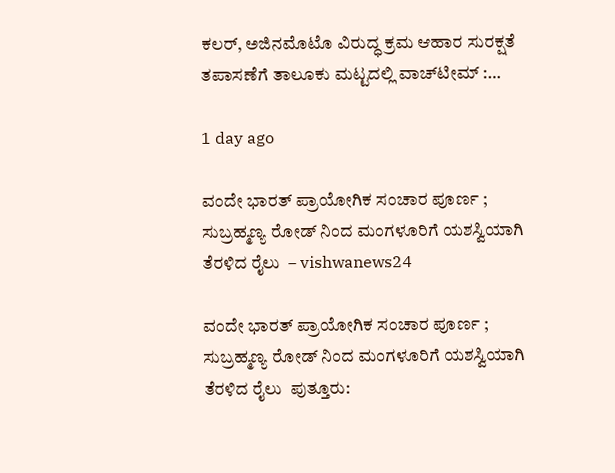ಕಲರ್‌, ಅಜಿನಮೊಟೊ ವಿರುದ್ಧ ಕ್ರಮ ಆಹಾರ ಸುರಕ್ಷತೆ ತಪಾಸಣೆಗೆ ತಾಲೂಕು ಮಟ್ಟದಲ್ಲಿ ವಾಚ್‌ಟೀಮ್ :…

1 day ago

ವಂದೇ ಭಾರತ್ ಪ್ರಾಯೋಗಿಕ ಸಂಚಾರ ಪೂರ್ಣ ; ಸುಬ್ರಹ್ಮಣ್ಯ ರೋಡ್ ನಿಂದ ಮಂಗಳೂರಿಗೆ ಯಶಸ್ವಿಯಾಗಿ ತೆರಳಿದ ರೈಲು  – vishwanews24

ವಂದೇ ಭಾರತ್ ಪ್ರಾಯೋಗಿಕ ಸಂಚಾರ ಪೂರ್ಣ ; ಸುಬ್ರಹ್ಮಣ್ಯ ರೋಡ್ ನಿಂದ ಮಂಗಳೂರಿಗೆ ಯಶಸ್ವಿಯಾಗಿ ತೆರಳಿದ ರೈಲು  ಪುತ್ತೂರು: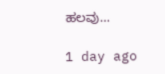ಹಲವು…

1 day ago